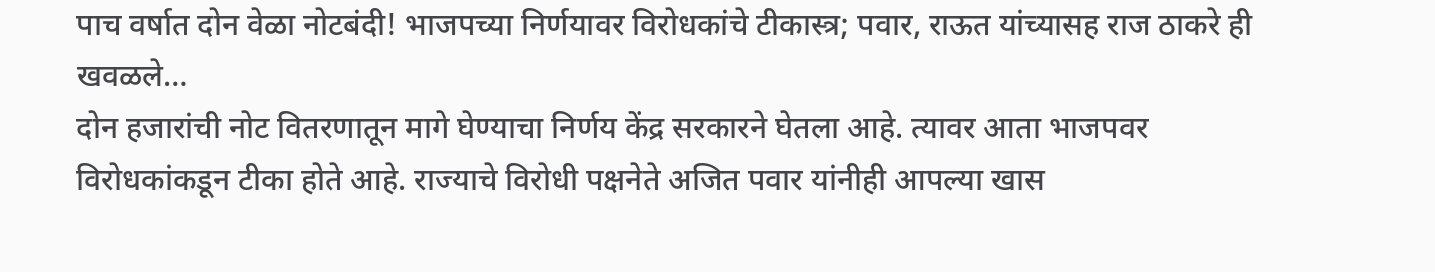पाच वर्षात दोन वेळा नोटबंदी! भाजपच्या निर्णयावर विरोधकांचे टीकास्त्र; पवार, राऊत यांच्यासह राज ठाकरे ही खवळले…
दोन हजारांची नोट वितरणातून मागे घेण्याचा निर्णय केंद्र सरकारने घेतला आहे. त्यावर आता भाजपवर विरोधकांकडून टीका होते आहे. राज्याचे विरोधी पक्षनेते अजित पवार यांनीही आपल्या खास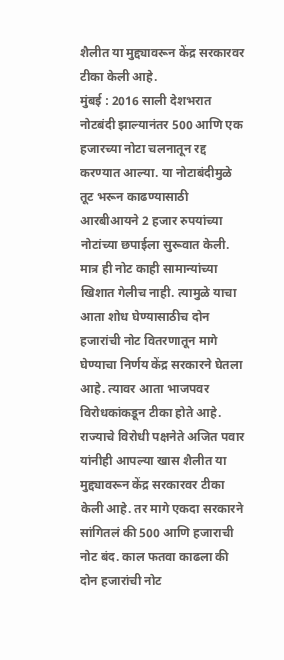शैलीत या मुद्द्यावरून केंद्र सरकारवर टीका केली आहे.
मुंबई : 2016 साली देशभरात नोटबंदी झाल्यानंतर 500 आणि एक हजारच्या नोटा चलनातून रद्द करण्यात आल्या. या नोटाबंदीमुळे तूट भरून काढण्यासाठी आरबीआयने 2 हजार रुपयांच्या नोटांच्या छपाईला सुरूवात केली. मात्र ही नोट काही सामान्यांच्या खिशात गेलीच नाही. त्यामुळे याचा आता शोध घेण्यासाठीच दोन हजारांची नोट वितरणातून मागे घेण्याचा निर्णय केंद्र सरकारने घेतला आहे. त्यावर आता भाजपवर विरोधकांकडून टीका होते आहे. राज्याचे विरोधी पक्षनेते अजित पवार यांनीही आपल्या खास शैलीत या मुद्द्यावरून केंद्र सरकारवर टीका केली आहे. तर मागे एकदा सरकारने सांगितलं की 500 आणि हजाराची नोट बंद. काल फतवा काढला की दोन हजारांची नोट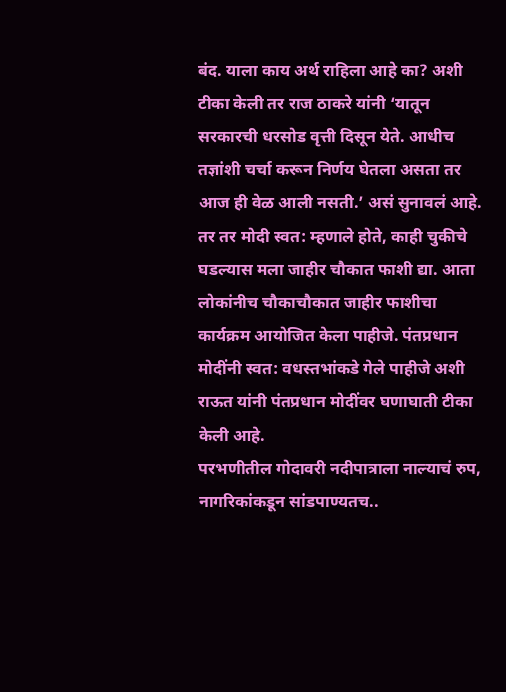बंद. याला काय अर्थ राहिला आहे का? अशी टीका केली तर राज ठाकरे यांनी ‘यातून सरकारची धरसोड वृत्ती दिसून येते. आधीच तज्ञांशी चर्चा करून निर्णय घेतला असता तर आज ही वेळ आली नसती.’ असं सुनावलं आहे. तर तर मोदी स्वत: म्हणाले होते, काही चुकीचे घडल्यास मला जाहीर चौकात फाशी द्या. आता लोकांनीच चौकाचौकात जाहीर फाशीचा कार्यक्रम आयोजित केला पाहीजे. पंतप्रधान मोदींनी स्वत: वधस्तभांकडे गेले पाहीजे अशी राऊत यांनी पंतप्रधान मोदींवर घणाघाती टीका केली आहे.
परभणीतील गोदावरी नदीपात्राला नाल्याचं रुप, नागरिकांकडून सांडपाण्यतच..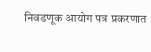निवडणूक आयोग पत्र प्रकरणात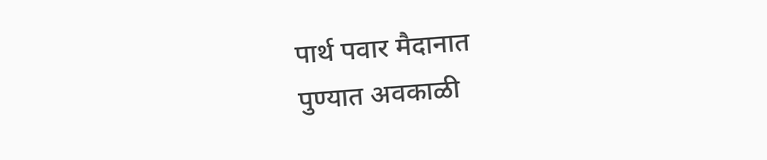पार्थ पवार मैदानात
पुण्यात अवकाळी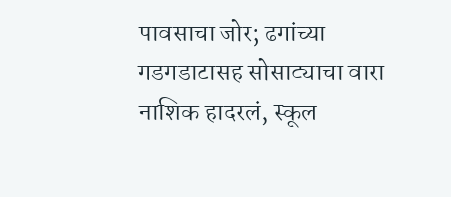पावसाचा जोर; ढगांच्या गडगडाटासह सोसाट्याचा वारा
नाशिक हादरलं, स्कूल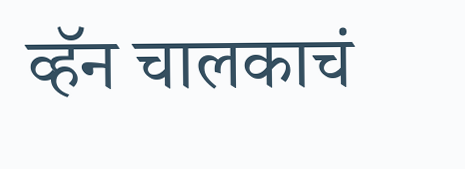व्हॅन चालकाचं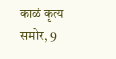काळं कृत्य समोर, 9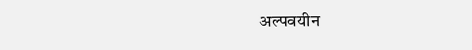अल्पवयीन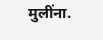मुलींना.